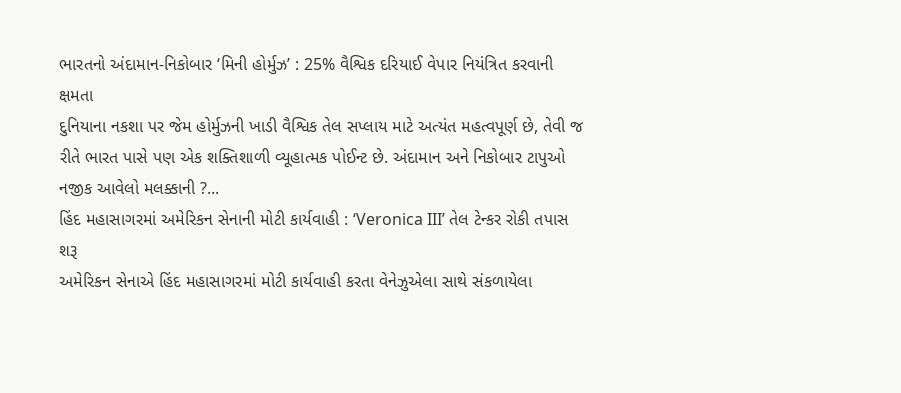ભારતનો અંદામાન-નિકોબાર ‘મિની હોર્મુઝ’ : 25% વૈશ્વિક દરિયાઈ વેપાર નિયંત્રિત કરવાની ક્ષમતા
દુનિયાના નકશા પર જેમ હોર્મુઝની ખાડી વૈશ્વિક તેલ સપ્લાય માટે અત્યંત મહત્વપૂર્ણ છે, તેવી જ રીતે ભારત પાસે પણ એક શક્તિશાળી વ્યૂહાત્મક પોઈન્ટ છે. અંદામાન અને નિકોબાર ટાપુઓ નજીક આવેલો મલક્કાની ?...
હિંદ મહાસાગરમાં અમેરિકન સેનાની મોટી કાર્યવાહી : ‘Veronica III’ તેલ ટેન્કર રોકી તપાસ શરૂ
અમેરિકન સેનાએ હિંદ મહાસાગરમાં મોટી કાર્યવાહી કરતા વેનેઝુએલા સાથે સંકળાયેલા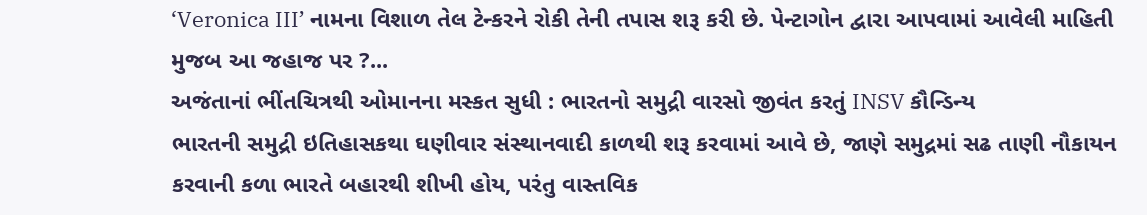‘Veronica III’ નામના વિશાળ તેલ ટેન્કરને રોકી તેની તપાસ શરૂ કરી છે. પેન્ટાગોન દ્વારા આપવામાં આવેલી માહિતી મુજબ આ જહાજ પર ?...
અજંતાનાં ભીંતચિત્રથી ઓમાનના મસ્કત સુધી : ભારતનો સમુદ્રી વારસો જીવંત કરતું INSV કૌન્ડિન્ય
ભારતની સમુદ્રી ઇતિહાસકથા ઘણીવાર સંસ્થાનવાદી કાળથી શરૂ કરવામાં આવે છે, જાણે સમુદ્રમાં સઢ તાણી નૌકાયન કરવાની કળા ભારતે બહારથી શીખી હોય, પરંતુ વાસ્તવિક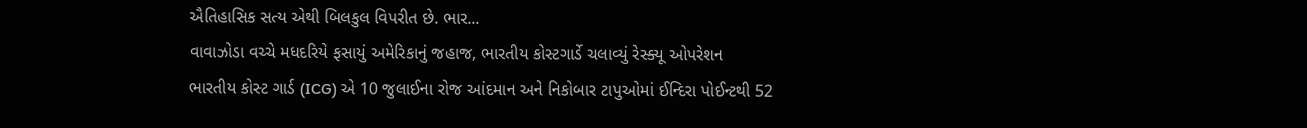ઐતિહાસિક સત્ય એથી બિલકુલ વિપરીત છે. ભાર...
વાવાઝોડા વચ્ચે મધદરિયે ફસાયું અમેરિકાનું જહાજ, ભારતીય કોસ્ટગાર્ડે ચલાવ્યું રેસ્ક્યૂ ઓપરેશન
ભારતીય કોસ્ટ ગાર્ડ (ICG) એ 10 જુલાઈના રોજ આંદમાન અને નિકોબાર ટાપુઓમાં ઈન્દિરા પોઈન્ટથી 52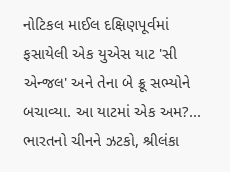નોટિકલ માઈલ દક્ષિણપૂર્વમાં ફસાયેલી એક યુએસ યાટ 'સી એન્જલ' અને તેના બે ક્રૂ સભ્યોને બચાવ્યા. આ યાટમાં એક અમ?...
ભારતનો ચીનને ઝટકો, શ્રીલંકા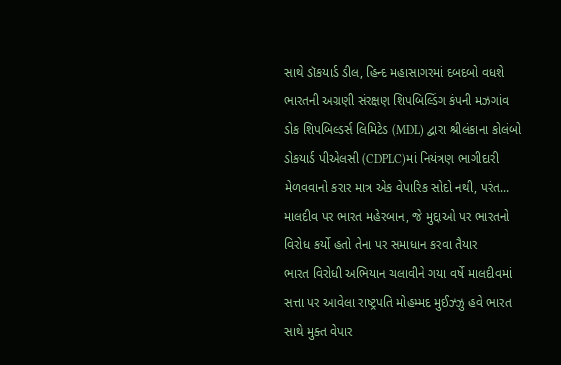સાથે ડૉકયાર્ડ ડીલ, હિન્દ મહાસાગરમાં દબદબો વધશે
ભારતની અગ્રણી સંરક્ષણ શિપબિલ્ડિંગ કંપની મઝગાંવ ડોક શિપબિલ્ડર્સ લિમિટેડ (MDL) દ્વારા શ્રીલંકાના કોલંબો ડોકયાર્ડ પીએલસી (CDPLC)માં નિયંત્રણ ભાગીદારી મેળવવાનો કરાર માત્ર એક વેપારિક સોદો નથી, પરંત...
માલદીવ પર ભારત મહેરબાન, જે મુદ્દાઓ પર ભારતનો વિરોધ કર્યો હતો તેના પર સમાધાન કરવા તૈયાર
ભારત વિરોધી અભિયાન ચલાવીને ગયા વર્ષે માલદીવમાં સત્તા પર આવેલા રાષ્ટ્રપતિ મોહમ્મદ મુઈઝ્ઝુ હવે ભારત સાથે મુક્ત વેપાર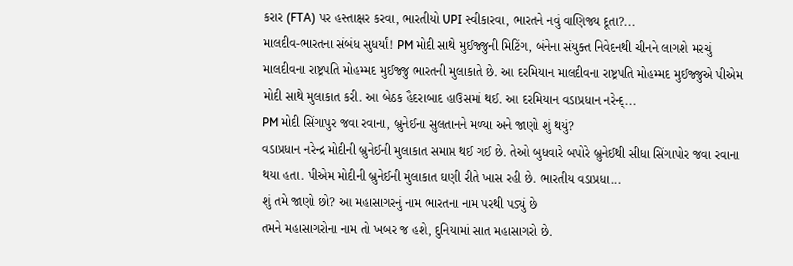કરાર (FTA) પર હસ્તાક્ષર કરવા, ભારતીયો UPI સ્વીકારવા, ભારતને નવું વાણિજ્ય દૂતા?...
માલદીવ-ભારતના સંબંધ સુધર્યાં! PM મોદી સાથે મુઈજ્જુની મિટિંગ, બંનેના સંયુક્ત નિવેદનથી ચીનને લાગશે મરચું
માલદીવના રાષ્ટ્રપતિ મોહમ્મદ મુઈજ્જુ ભારતની મુલાકાતે છે. આ દરમિયાન માલદીવના રાષ્ટ્રપતિ મોહમ્મદ મુઈજ્જુએ પીએમ મોદી સાથે મુલાકાત કરી. આ બેઠક હૈદરાબાદ હાઉસમાં થઈ. આ દરમિયાન વડાપ્રધાન નરેન્દ્...
PM મોદી સિંગાપુર જવા રવાના, બ્રુનેઈના સુલતાનને મળ્યા અને જાણો શું થયું?
વડાપ્રધાન નરેન્દ્ર મોદીની બ્રુનેઈની મુલાકાત સમાપ્ત થઈ ગઈ છે. તેઓ બુધવારે બપોરે બ્રુનેઈથી સીધા સિંગાપોર જવા રવાના થયા હતા. પીએમ મોદીની બ્રુનેઈની મુલાકાત ઘણી રીતે ખાસ રહી છે. ભારતીય વડાપ્રધા...
શું તમે જાણો છો? આ મહાસાગરનું નામ ભારતના નામ પરથી પડ્યું છે
તમને મહાસાગરોના નામ તો ખબર જ હશે, દુનિયામાં સાત મહાસાગરો છે.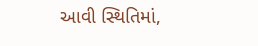આવી સ્થિતિમાં,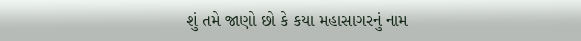શું તમે જાણો છો કે કયા મહાસાગરનું નામ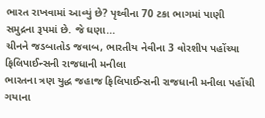ભારત રાખવામાં આવ્યું છે? પૃથ્વીના 70 ટકા ભાગમાં પાણી સમુદ્રના રૂપમાં છે. જે ઘણા...
ચીનને જડબાતોડ જવાબ, ભારતીય નેવીના 3 વોરશીપ પહોંચ્યા ફિલિપાઈન્સની રાજધાની મનીલા
ભારતના ત્રણ યુદ્ધ જહાજ ફિલિપાઈન્સની રાજધાની મનીલા પહોંચી ગયાના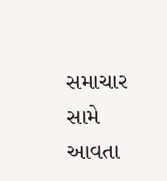સમાચાર સામે આવતા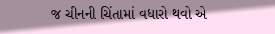જ ચીનની ચિંતામાં વધારો થવો એ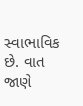સ્વાભાવિક છે. વાત જાણે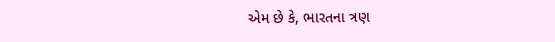એમ છે કે, ભારતના ત્રણ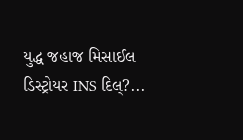યુદ્ધ જહાજ મિસાઈલ ડિસ્ટ્રોયર INS દિલ્?...